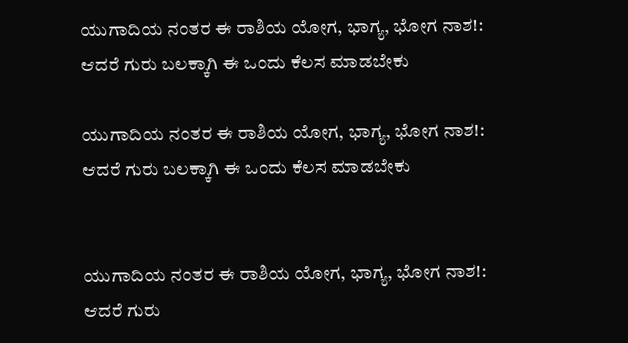ಯುಗಾದಿಯ ನಂತರ ಈ ರಾಶಿಯ ಯೋಗ, ಭಾಗ್ಯ, ಭೋಗ ನಾಶ!: ಆದರೆ ಗುರು ಬಲಕ್ಕಾಗಿ ಈ ಒಂದು ಕೆಲಸ ಮಾಡಬೇಕು

ಯುಗಾದಿಯ ನಂತರ ಈ ರಾಶಿಯ ಯೋಗ, ಭಾಗ್ಯ, ಭೋಗ ನಾಶ!: ಆದರೆ ಗುರು ಬಲಕ್ಕಾಗಿ ಈ ಒಂದು ಕೆಲಸ ಮಾಡಬೇಕು


ಯುಗಾದಿಯ ನಂತರ ಈ ರಾಶಿಯ ಯೋಗ, ಭಾಗ್ಯ, ಭೋಗ ನಾಶ!: ಆದರೆ ಗುರು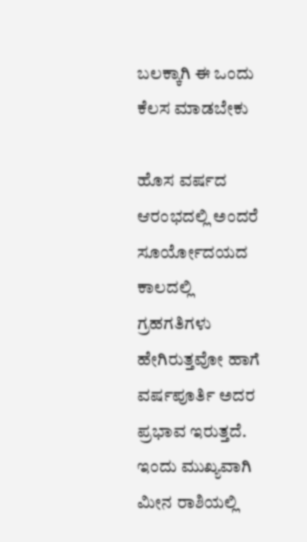ಬಲಕ್ಕಾಗಿ ಈ ಒಂದು ಕೆಲಸ ಮಾಡಬೇಕು

ಹೊಸ ವರ್ಷದ ಆರಂಭದಲ್ಲಿ ಅಂದರೆ ಸೂರ್ಯೋದಯದ ಕಾಲದಲ್ಲಿ ಗ್ರಹಗತಿಗಳು ಹೇಗಿರುತ್ತವೋ ಹಾಗೆ ವರ್ಷಪೂರ್ತಿ ಅದರ ಪ್ರಭಾವ ಇರುತ್ತದೆ. ಇಂದು ಮುಖ್ಯವಾಗಿ ಮೀನ ರಾಶಿಯಲ್ಲಿ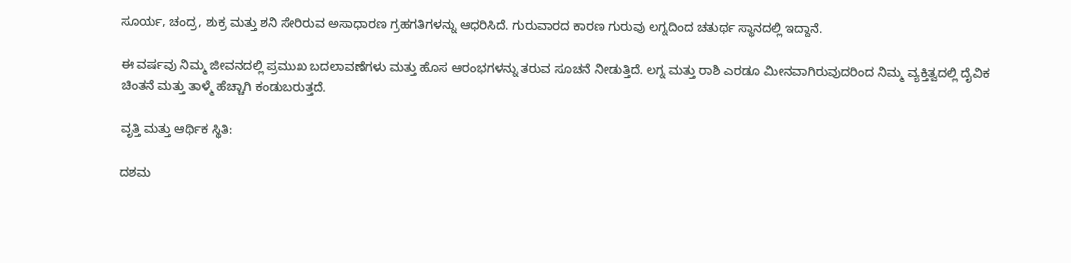ಸೂರ್ಯ, ಚಂದ್ರ, ಶುಕ್ರ ಮತ್ತು ಶನಿ ಸೇರಿರುವ ಅಸಾಧಾರಣ ಗ್ರಹಗತಿಗಳನ್ನು ಆಧರಿಸಿದೆ. ಗುರುವಾರದ ಕಾರಣ ಗುರುವು ಲಗ್ನದಿಂದ ಚತುರ್ಥ ಸ್ಥಾನದಲ್ಲಿ ಇದ್ದಾನೆ.

ಈ ವರ್ಷವು ನಿಮ್ಮ ಜೀವನದಲ್ಲಿ ಪ್ರಮುಖ ಬದಲಾವಣೆಗಳು ಮತ್ತು ಹೊಸ ಆರಂಭಗಳನ್ನು ತರುವ ಸೂಚನೆ ನೀಡುತ್ತಿದೆ. ಲಗ್ನ ಮತ್ತು ರಾಶಿ ಎರಡೂ ಮೀನವಾಗಿರುವುದರಿಂದ ನಿಮ್ಮ ವ್ಯಕ್ತಿತ್ವದಲ್ಲಿ ದೈವಿಕ ಚಿಂತನೆ ಮತ್ತು ತಾಳ್ಮೆ ಹೆಚ್ಚಾಗಿ ಕಂಡುಬರುತ್ತದೆ.

ವೃತ್ತಿ ಮತ್ತು ಆರ್ಥಿಕ ಸ್ಥಿತಿ:

ದಶಮ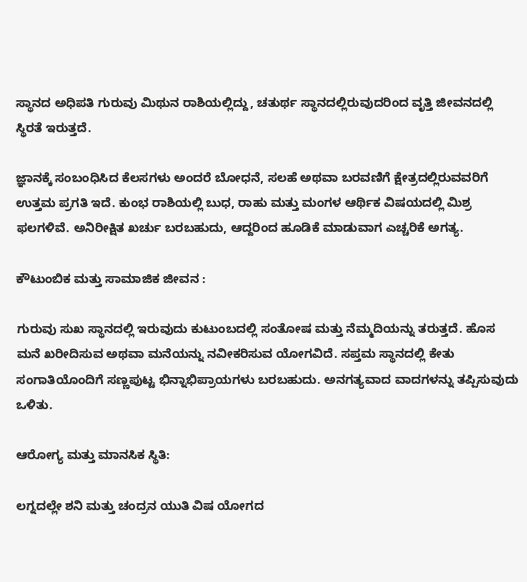ಸ್ಥಾನದ ಅಧಿಪತಿ ಗುರುವು ಮಿಥುನ ರಾಶಿಯಲ್ಲಿದ್ದು, ಚತುರ್ಥ ಸ್ಥಾನದಲ್ಲಿರುವುದರಿಂದ ವೃತ್ತಿ ಜೀವನದಲ್ಲಿ ಸ್ಥಿರತೆ ಇರುತ್ತದೆ.

ಜ್ಞಾನಕ್ಕೆ ಸಂಬಂಧಿಸಿದ ಕೆಲಸಗಳು ಅಂದರೆ ಬೋಧನೆ, ಸಲಹೆ ಅಥವಾ ಬರವಣಿಗೆ ಕ್ಷೇತ್ರದಲ್ಲಿರುವವರಿಗೆ ಉತ್ತಮ ಪ್ರಗತಿ ಇದೆ. ಕುಂಭ ರಾಶಿಯಲ್ಲಿ ಬುಧ, ರಾಹು ಮತ್ತು ಮಂಗಳ ಆರ್ಥಿಕ ವಿಷಯದಲ್ಲಿ ಮಿಶ್ರ ಫಲಗಳಿವೆ. ಅನಿರೀಕ್ಷಿತ ಖರ್ಚು ಬರಬಹುದು, ಆದ್ದರಿಂದ ಹೂಡಿಕೆ ಮಾಡುವಾಗ ಎಚ್ಚರಿಕೆ ಅಗತ್ಯ.

ಕೌಟುಂಬಿಕ ಮತ್ತು ಸಾಮಾಜಿಕ ಜೀವನ :

ಗುರುವು ಸುಖ ಸ್ಥಾನದಲ್ಲಿ ಇರುವುದು ಕುಟುಂಬದಲ್ಲಿ ಸಂತೋಷ ಮತ್ತು ನೆಮ್ಮದಿಯನ್ನು ತರುತ್ತದೆ. ಹೊಸ ಮನೆ ಖರೀದಿಸುವ ಅಥವಾ ಮನೆಯನ್ನು ನವೀಕರಿಸುವ ಯೋಗವಿದೆ. ಸಪ್ತಮ ಸ್ಥಾನದಲ್ಲಿ ಕೇತು ಸಂಗಾತಿಯೊಂದಿಗೆ ಸಣ್ಣಪುಟ್ಟ ಭಿನ್ನಾಭಿಪ್ರಾಯಗಳು ಬರಬಹುದು. ಅನಗತ್ಯವಾದ ವಾದಗಳನ್ನು ತಪ್ಪಿಸುವುದು ಒಳಿತು.

ಆರೋಗ್ಯ ಮತ್ತು ಮಾನಸಿಕ ಸ್ಥಿತಿ:

ಲಗ್ನದಲ್ಲೇ ಶನಿ ಮತ್ತು ಚಂದ್ರನ ಯುತಿ ವಿಷ ಯೋಗದ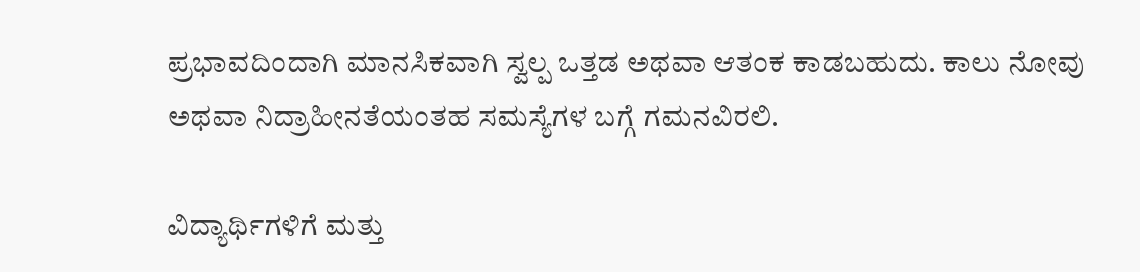ಪ್ರಭಾವದಿಂದಾಗಿ ಮಾನಸಿಕವಾಗಿ ಸ್ವಲ್ಪ ಒತ್ತಡ ಅಥವಾ ಆತಂಕ ಕಾಡಬಹುದು. ಕಾಲು ನೋವು ಅಥವಾ ನಿದ್ರಾಹೀನತೆಯಂತಹ ಸಮಸ್ಯೆಗಳ ಬಗ್ಗೆ ಗಮನವಿರಲಿ.

ವಿದ್ಯಾರ್ಥಿಗಳಿಗೆ ಮತ್ತು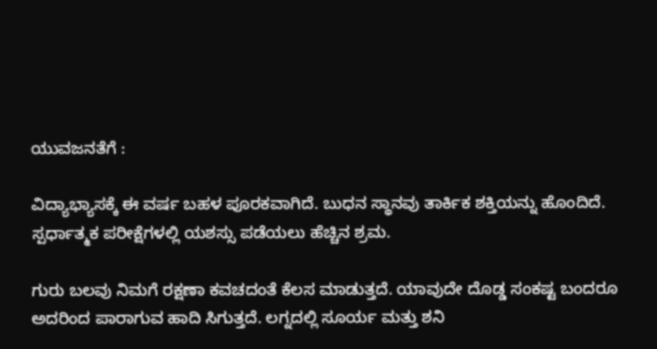ಯುವಜನತೆಗೆ :

ವಿದ್ಯಾಭ್ಯಾಸಕ್ಕೆ ಈ ವರ್ಷ ಬಹಳ ಪೂರಕವಾಗಿದೆ. ಬುಧನ ಸ್ಥಾನವು ತಾರ್ಕಿಕ ಶಕ್ತಿಯನ್ನು ಹೊಂದಿದೆ. ಸ್ಪರ್ಧಾತ್ಮಕ ಪರೀಕ್ಷೆಗಳಲ್ಲಿ ಯಶಸ್ಸು ಪಡೆಯಲು ಹೆಚ್ಚಿನ ಶ್ರಮ.

ಗುರು ಬಲವು ನಿಮಗೆ ರಕ್ಷಣಾ ಕವಚದಂತೆ ಕೆಲಸ ಮಾಡುತ್ತದೆ. ಯಾವುದೇ ದೊಡ್ಡ ಸಂಕಷ್ಟ ಬಂದರೂ ಅದರಿಂದ ಪಾರಾಗುವ ಹಾದಿ ಸಿಗುತ್ತದೆ. ಲಗ್ನದಲ್ಲಿ ಸೂರ್ಯ ಮತ್ತು ಶನಿ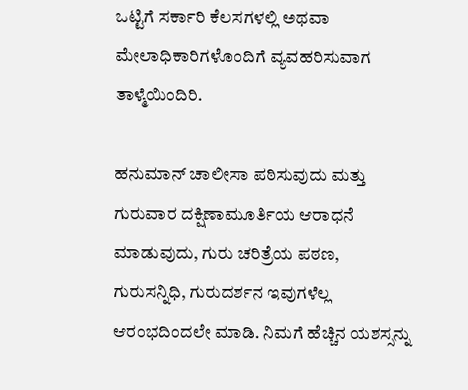ಒಟ್ಟಿಗೆ ಸರ್ಕಾರಿ ಕೆಲಸಗಳಲ್ಲಿ ಅಥವಾ ಮೇಲಾಧಿಕಾರಿಗಳೊಂದಿಗೆ ವ್ಯವಹರಿಸುವಾಗ ತಾಳ್ಮೆಯಿಂದಿರಿ.

ಹನುಮಾನ್ ಚಾಲೀಸಾ ಪಠಿಸುವುದು ಮತ್ತು ಗುರುವಾರ ದಕ್ಷಿಣಾಮೂರ್ತಿಯ ಆರಾಧನೆ ಮಾಡುವುದು, ಗುರು ಚರಿತ್ರೆಯ ಪಠಣ, ಗುರುಸನ್ನಿಧಿ, ಗುರುದರ್ಶನ ಇವುಗಳೆಲ್ಲ ಆರಂಭದಿಂದಲೇ ಮಾಡಿ. ನಿಮಗೆ ಹೆಚ್ಚಿನ ಯಶಸ್ಸನ್ನು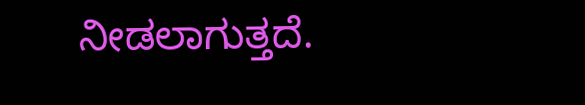ನೀಡಲಾಗುತ್ತದೆ.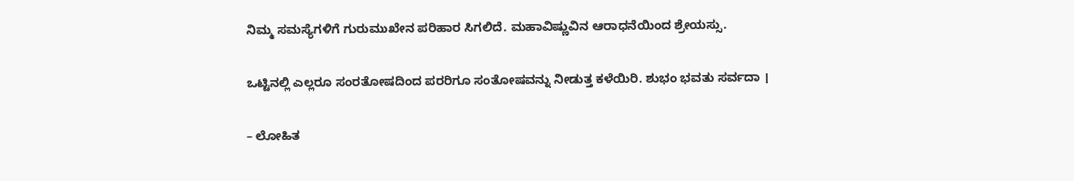ನಿಮ್ಮ ಸಮಸ್ಯೆಗಳಿಗೆ ಗುರುಮುಖೇನ ಪರಿಹಾರ ಸಿಗಲಿದೆ. ಮಹಾವಿಷ್ಣುವಿನ ಆರಾಧನೆಯಿಂದ ಶ್ರೇಯಸ್ಸು.

ಒಟ್ಟಿನಲ್ಲಿ ಎಲ್ಲರೂ ಸಂರತೋಷದಿಂದ ಪರರಿಗೂ ಸಂತೋಷವನ್ನು ನೀಡುತ್ತ ಕಳೆಯಿರಿ. ಶುಭಂ ಭವತು ಸರ್ವದಾ ।

– ಲೋಹಿತ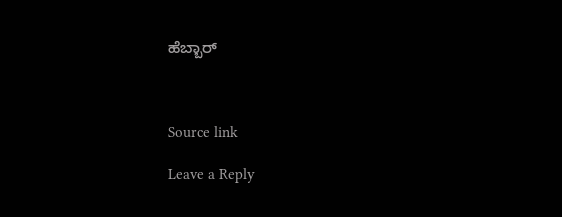ಹೆಬ್ಬಾರ್



Source link

Leave a Reply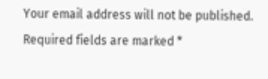Your email address will not be published. Required fields are marked *